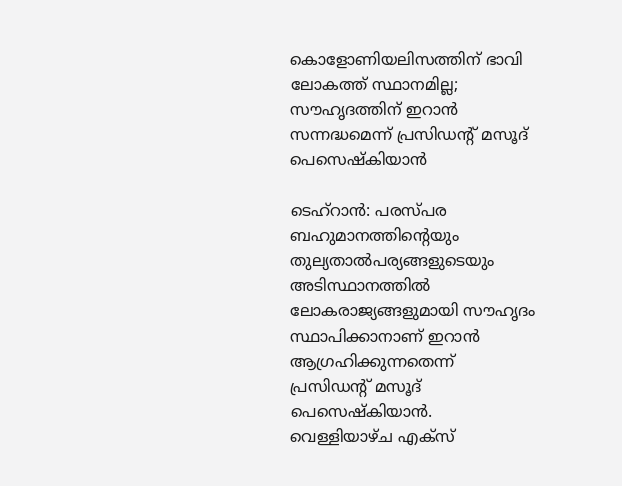കൊളോണിയലിസത്തിന് ഭാവി ലോകത്ത് സ്ഥാനമില്ല; സൗഹൃദത്തിന് ഇറാൻ സന്നദ്ധമെന്ന് പ്രസിഡൻ്റ് മസൂദ് പെസെഷ്കിയാൻ

ടെഹ്‌റാൻ: പരസ്പര ബഹുമാനത്തിൻ്റെയും തുല്യതാൽപര്യങ്ങളുടെയും അടിസ്ഥാനത്തിൽ ലോകരാജ്യങ്ങളുമായി സൗഹൃദം സ്ഥാപിക്കാനാണ് ഇറാൻ ആഗ്രഹിക്കുന്നതെന്ന് പ്രസിഡൻ്റ് മസൂദ് പെസെഷ്കിയാൻ. വെള്ളിയാഴ്ച എക്സ്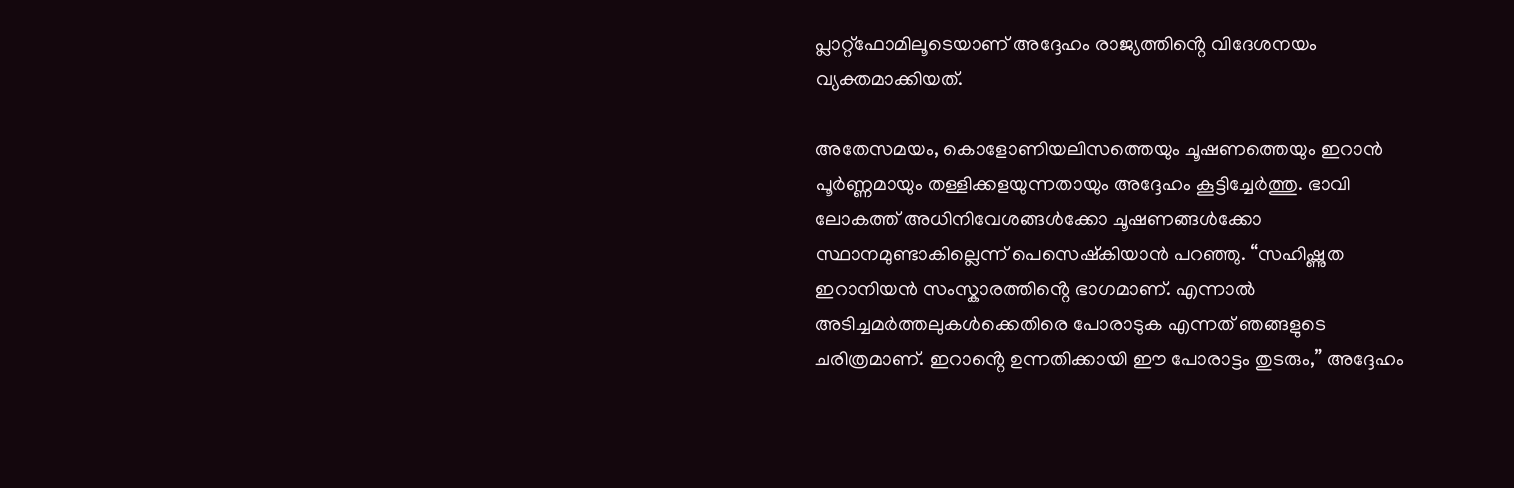പ്ലാറ്റ്‌ഫോമിലൂടെയാണ് അദ്ദേഹം രാജ്യത്തിൻ്റെ വിദേശനയം വ്യക്തമാക്കിയത്.

അതേസമയം, കൊളോണിയലിസത്തെയും ചൂഷണത്തെയും ഇറാൻ പൂർണ്ണമായും തള്ളിക്കളയുന്നതായും അദ്ദേഹം കൂട്ടിച്ചേർത്തു. ഭാവി ലോകത്ത് അധിനിവേശങ്ങൾക്കോ ചൂഷണങ്ങൾക്കോ സ്ഥാനമുണ്ടാകില്ലെന്ന് പെസെഷ്കിയാൻ പറഞ്ഞു. “സഹിഷ്ണുത ഇറാനിയൻ സംസ്കാരത്തിൻ്റെ ഭാഗമാണ്. എന്നാൽ അടിച്ചമർത്തലുകൾക്കെതിരെ പോരാടുക എന്നത് ഞങ്ങളുടെ ചരിത്രമാണ്. ഇറാൻ്റെ ഉന്നതിക്കായി ഈ പോരാട്ടം തുടരും,” അദ്ദേഹം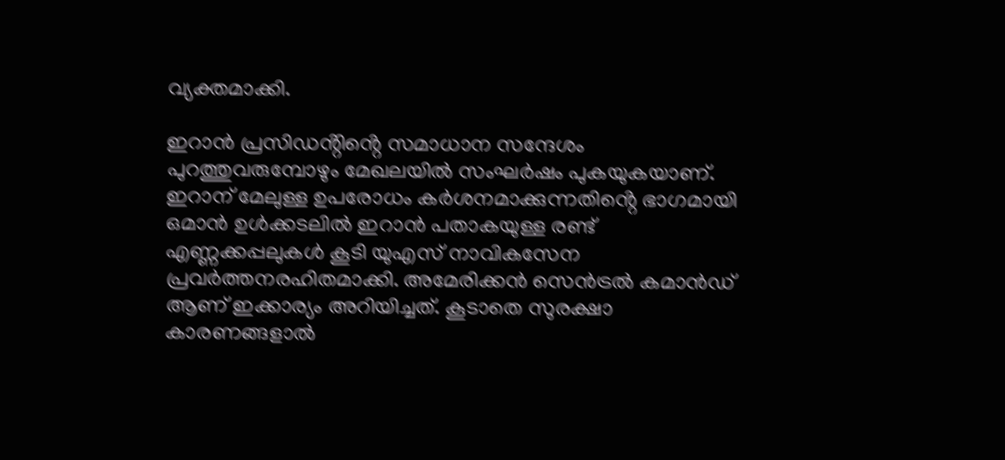വ്യക്തമാക്കി.

ഇറാൻ പ്രസിഡൻ്റിൻ്റെ സമാധാന സന്ദേശം പുറത്തുവരുമ്പോഴും മേഖലയിൽ സംഘർഷം പുകയുകയാണ്. ഇറാന് മേലുള്ള ഉപരോധം കർശനമാക്കുന്നതിൻ്റെ ഭാഗമായി ഒമാൻ ഉൾക്കടലിൽ ഇറാൻ പതാകയുള്ള രണ്ട് എണ്ണക്കപ്പലുകൾ കൂടി യുഎസ് നാവികസേന പ്രവർത്തനരഹിതമാക്കി. അമേരിക്കൻ സെൻട്രൽ കമാൻഡ് ആണ് ഇക്കാര്യം അറിയിച്ചത്. കൂടാതെ സുരക്ഷാ കാരണങ്ങളാൽ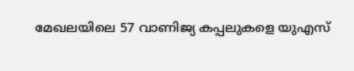മേഖലയിലെ 57 വാണിജ്യ കപ്പലുകളെ യുഎസ്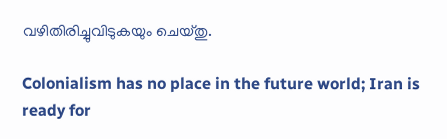വഴിതിരിച്ചുവിടുകയും ചെയ്തു.

Colonialism has no place in the future world; Iran is ready for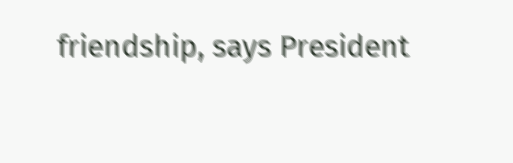friendship, says President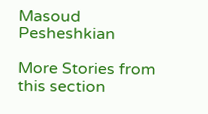Masoud Pesheshkian

More Stories from this section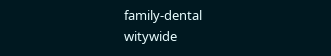family-dental
witywide